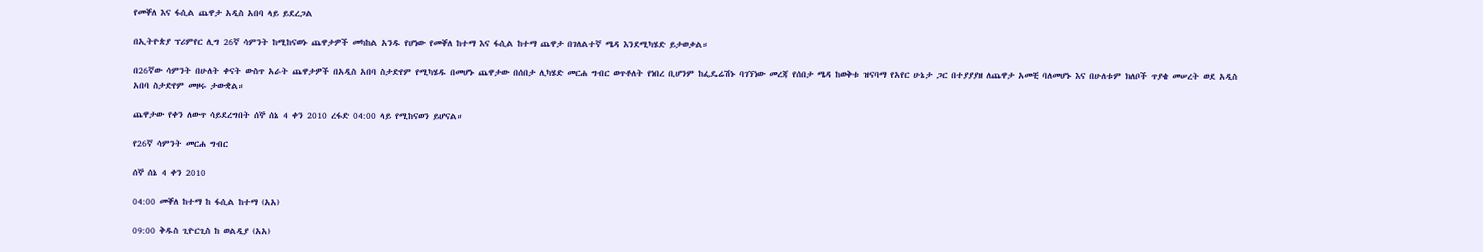የመቐለ እና ፋሲል ጨዋታ አዲስ አበባ ላይ ይደረጋል

በኢትዮጵያ ፕሪምየር ሊግ 26ኛ ሳምንት ከሚከናወኑ ጨዋታዎች መካከል አንዱ የሆነው የመቐለ ከተማ እና ፋሲል ከተማ ጨዋታ በገለልተኛ ሜዳ እንደሚካሄድ ይታወቃል።

በ26ኛው ሳምንት በሁለት ቀናት ውስጥ አራት ጨዋታዎች በአዲስ አበባ ስታድየም የሚካሄዱ በመሆኑ ጨዋታው በሰበታ ሊካሄድ መርሐ ግብር ወጥቶለት የነበረ ቢሆንም ከፌዴሬሽኑ ባገኘነው መረጃ የሰበታ ሜዳ ከወቅቱ ዝናባማ የአየር ሁኔታ ጋር በተያያያዘ ለጨዋታ አመቺ ባለመሆኑ እና በሁለቱም ክለቦች ጥያቄ መሠረት ወደ አዲስ አበባ ስታድየም መዞሩ ታውቋል።

ጨዋታው የቀን ለውጥ ሳይደረግበት ሰኞ ሰኔ 4 ቀን 2010 ረፋድ 04:00 ላይ የሚከናወን ይሆናል።

የ26ኛ ሳምንት መርሐ ግብር

ሰኞ ሰኔ 4 ቀን 2010

04:00 መቐለ ከተማ ከ ፋሲል ከተማ (አአ)

09:00 ቅዱስ ጊዮርጊስ ከ ወልዲያ (አአ)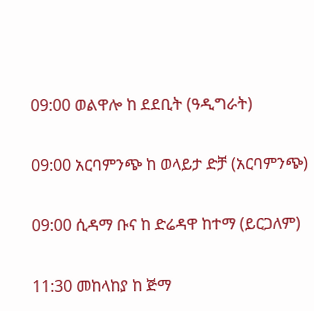09:00 ወልዋሎ ከ ደደቢት (ዓዲግራት)

09:00 አርባምንጭ ከ ወላይታ ድቻ (አርባምንጭ)

09:00 ሲዳማ ቡና ከ ድሬዳዋ ከተማ (ይርጋለም)

11:30 መከላከያ ከ ጅማ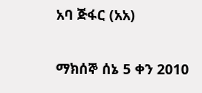አባ ጅፋር (አአ)

ማክሰኞ ሰኔ 5 ቀን 2010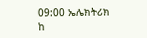09:00 ኤሌክትሪክ ከ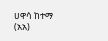ሀዋሳ ከተማ (አአ)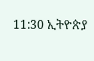11:30 ኢትዮጵያ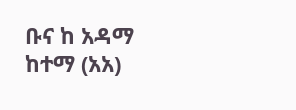ቡና ከ አዳማ ከተማ (አአ)